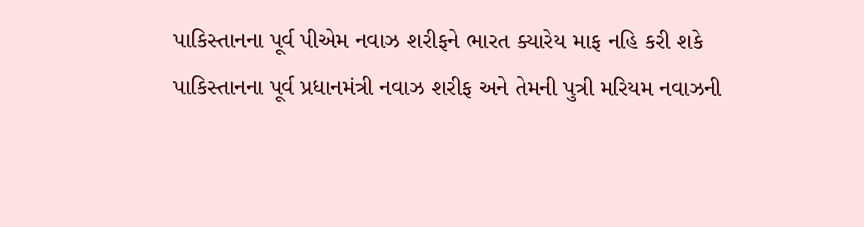પાકિસ્તાનના પૂર્વ પીએમ નવાઝ શરીફને ભારત ક્યારેય માફ નહિ કરી શકે
પાકિસ્તાનના પૂર્વ પ્રધાનમંત્રી નવાઝ શરીફ અને તેમની પુત્રી મરિયમ નવાઝની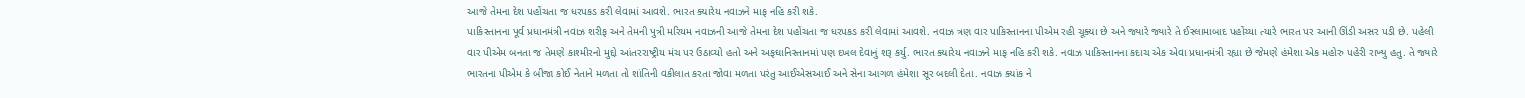આજે તેમના દેશ પહોંચતા જ ધરપકડ કરી લેવામાં આવશે. ભારત ક્યારેય નવાઝને માફ નહિ કરી શકે.
પાકિસ્તાનના પૂર્વ પ્રધાનમંત્રી નવાઝ શરીફ અને તેમની પુત્રી મરિયમ નવાઝની આજે તેમના દેશ પહોંચતા જ ધરપકડ કરી લેવામાં આવશે. નવાઝ ત્રણ વાર પાકિસ્તાનના પીએમ રહી ચૂક્યા છે અને જ્યારે જ્યારે તે ઈસ્લામાબાદ પહોંચ્યા ત્યારે ભારત પર આની ઊંડી અસર પડી છે. પહેલી વાર પીએમ બનતા જ તેમણે કાશ્મીરનો મુદ્દો આંતરરાષ્ટ્રીય મંચ પર ઉઠાવ્યો હતો અને અફઘાનિસ્તાનમાં પણ દખલ દેવાનું શરૂ કર્યુ. ભારત ક્યારેય નવાઝને માફ નહિ કરી શકે. નવાઝ પાકિસ્તાનના કદાચ એક એવા પ્રધાનમંત્રી રહ્યા છે જેમણે હંમેશા એક મહોરુ પહેરી રાખ્યુ હતુ. તે જ્યારે ભારતના પીએમ કે બીજા કોઈ નેતાને મળતા તો શાંતિની વકીલાત કરતા જોવા મળતા પરંતુ આઈએસઆઈ અને સેના આગળ હંમેશા સૂર બદલી દેતા. નવાઝ ક્યાંક ને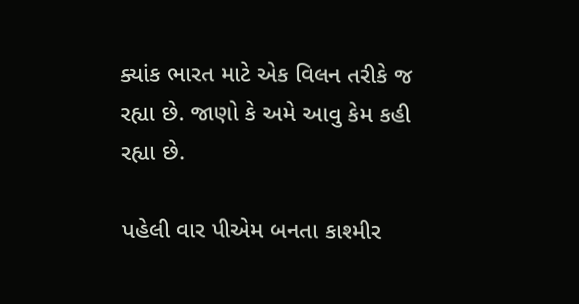ક્યાંક ભારત માટે એક વિલન તરીકે જ રહ્યા છે. જાણો કે અમે આવુ કેમ કહી રહ્યા છે.

પહેલી વાર પીએમ બનતા કાશ્મીર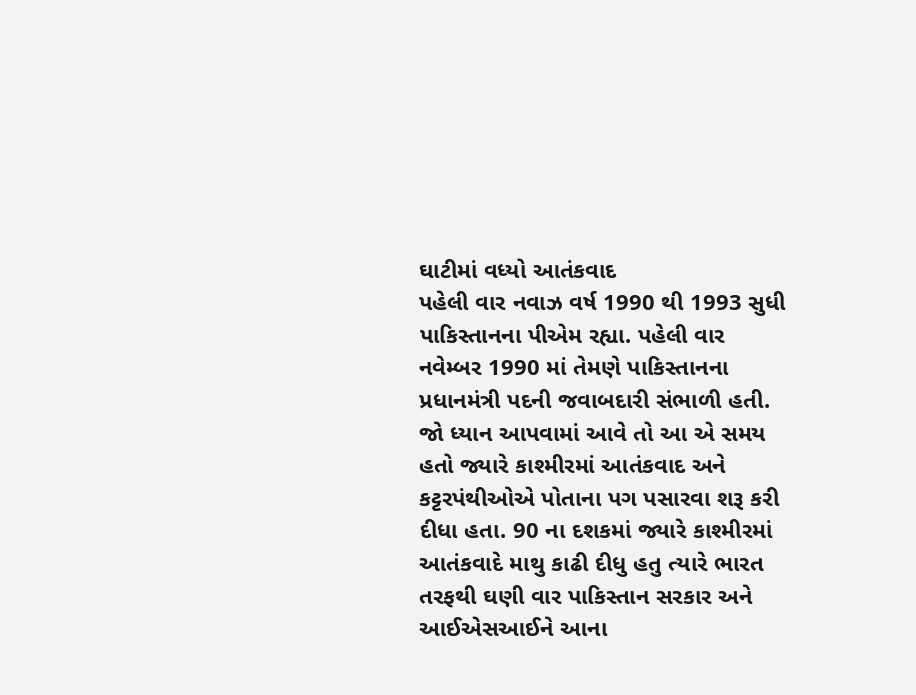ઘાટીમાં વધ્યો આતંકવાદ
પહેલી વાર નવાઝ વર્ષ 1990 થી 1993 સુધી પાકિસ્તાનના પીએમ રહ્યા. પહેલી વાર નવેમ્બર 1990 માં તેમણે પાકિસ્તાનના પ્રધાનમંત્રી પદની જવાબદારી સંભાળી હતી. જો ધ્યાન આપવામાં આવે તો આ એ સમય હતો જ્યારે કાશ્મીરમાં આતંકવાદ અને કટ્ટરપંથીઓએ પોતાના પગ પસારવા શરૂ કરી દીધા હતા. 90 ના દશકમાં જ્યારે કાશ્મીરમાં આતંકવાદે માથુ કાઢી દીધુ હતુ ત્યારે ભારત તરફથી ઘણી વાર પાકિસ્તાન સરકાર અને આઈએસઆઈને આના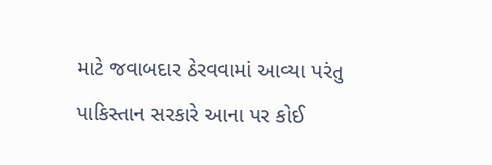માટે જવાબદાર ઠેરવવામાં આવ્યા પરંતુ પાકિસ્તાન સરકારે આના પર કોઈ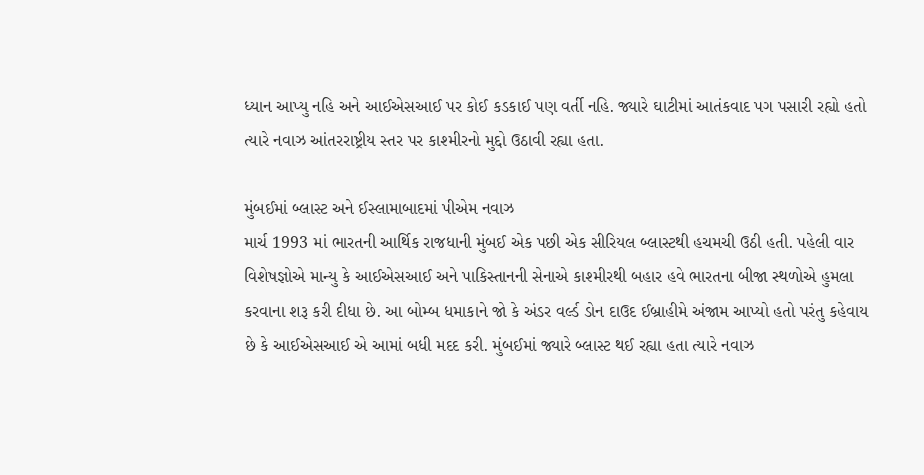ધ્યાન આપ્યુ નહિ અને આઈએસઆઈ પર કોઈ કડકાઈ પણ વર્તી નહિ. જ્યારે ઘાટીમાં આતંકવાદ પગ પસારી રહ્યો હતો ત્યારે નવાઝ આંતરરાષ્ટ્રીય સ્તર પર કાશ્મીરનો મુદ્દો ઉઠાવી રહ્યા હતા.

મુંબઈમાં બ્લાસ્ટ અને ઈસ્લામાબાદમાં પીએમ નવાઝ
માર્ચ 1993 માં ભારતની આર્થિક રાજધાની મુંબઈ એક પછી એક સીરિયલ બ્લાસ્ટથી હચમચી ઉઠી હતી. પહેલી વાર વિશેષજ્ઞોએ માન્યુ કે આઈએસઆઈ અને પાકિસ્તાનની સેનાએ કાશ્મીરથી બહાર હવે ભારતના બીજા સ્થળોએ હુમલા કરવાના શરૂ કરી દીધા છે. આ બોમ્બ ધમાકાને જો કે અંડર વર્લ્ડ ડોન દાઉદ ઈબ્રાહીમે અંજામ આપ્યો હતો પરંતુ કહેવાય છે કે આઈએસઆઈ એ આમાં બધી મદદ કરી. મુંબઈમાં જ્યારે બ્લાસ્ટ થઈ રહ્યા હતા ત્યારે નવાઝ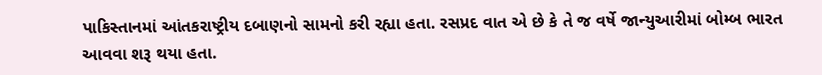પાકિસ્તાનમાં આંતકરાષ્ટ્રીય દબાણનો સામનો કરી રહ્યા હતા. રસપ્રદ વાત એ છે કે તે જ વર્ષે જાન્યુઆરીમાં બોમ્બ ભારત આવવા શરૂ થયા હતા.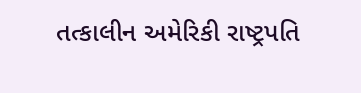તત્કાલીન અમેરિકી રાષ્ટ્રપતિ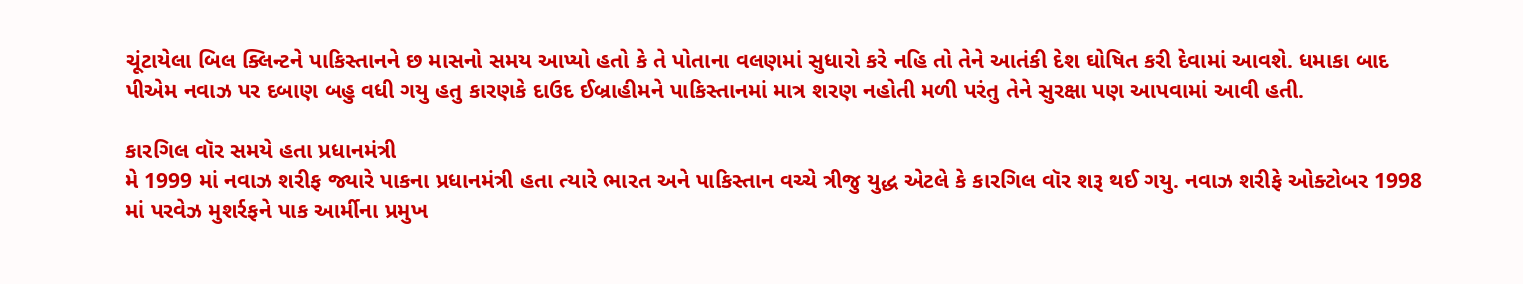ચૂંટાયેલા બિલ ક્લિન્ટને પાકિસ્તાનને છ માસનો સમય આપ્યો હતો કે તે પોતાના વલણમાં સુધારો કરે નહિ તો તેને આતંકી દેશ ઘોષિત કરી દેવામાં આવશે. ધમાકા બાદ પીએમ નવાઝ પર દબાણ બહુ વધી ગયુ હતુ કારણકે દાઉદ ઈબ્રાહીમને પાકિસ્તાનમાં માત્ર શરણ નહોતી મળી પરંતુ તેને સુરક્ષા પણ આપવામાં આવી હતી.

કારગિલ વૉર સમયે હતા પ્રધાનમંત્રી
મે 1999 માં નવાઝ શરીફ જ્યારે પાકના પ્રધાનમંત્રી હતા ત્યારે ભારત અને પાકિસ્તાન વચ્ચે ત્રીજુ યુદ્ધ એટલે કે કારગિલ વૉર શરૂ થઈ ગયુ. નવાઝ શરીફે ઓક્ટોબર 1998 માં પરવેઝ મુશર્રફને પાક આર્મીના પ્રમુખ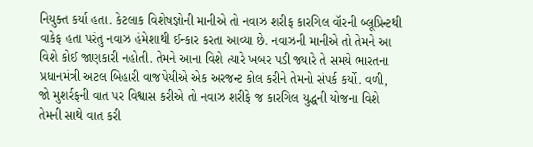નિયુક્ત કર્યા હતા. કેટલાક વિશેષજ્ઞોની માનીએ તો નવાઝ શરીફ કારગિલ વૉરની બ્લૂપ્રિન્ટથી વાકેફ હતા પરંતુ નવાઝ હંમેશાથી ઈન્કાર કરતા આવ્યા છે. નવાઝની માનીએ તો તેમને આ વિશે કોઈ જાણકારી નહોતી. તેમને આના વિશે ત્યારે ખબર પડી જ્યારે તે સમયે ભારતના પ્રધાનમંત્રી અટલ બિહારી વાજપેયીએ એક અરજન્ટ કોલ કરીને તેમનો સંપર્ક કર્યો. વળી, જો મુશર્રફની વાત પર વિશ્વાસ કરીએ તો નવાઝ શરીફે જ કારગિલ યુદ્ધની યોજના વિશે તેમની સાથે વાત કરી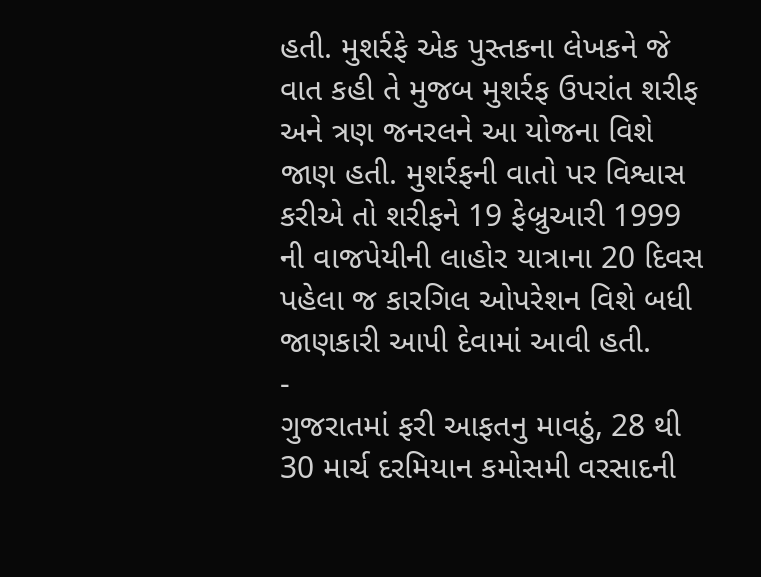હતી. મુશર્રફે એક પુસ્તકના લેખકને જે વાત કહી તે મુજબ મુશર્રફ ઉપરાંત શરીફ અને ત્રણ જનરલને આ યોજના વિશે જાણ હતી. મુશર્રફની વાતો પર વિશ્વાસ કરીએ તો શરીફને 19 ફેબ્રુઆરી 1999 ની વાજપેયીની લાહોર યાત્રાના 20 દિવસ પહેલા જ કારગિલ ઓપરેશન વિશે બધી જાણકારી આપી દેવામાં આવી હતી.
-
ગુજરાતમાં ફરી આફતનુ માવઠું, 28 થી 30 માર્ચ દરમિયાન કમોસમી વરસાદની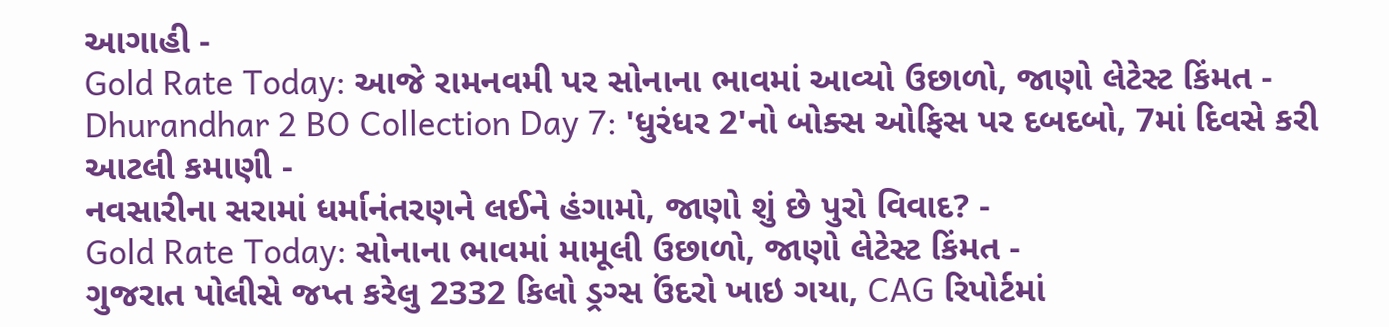આગાહી -
Gold Rate Today: આજે રામનવમી પર સોનાના ભાવમાં આવ્યો ઉછાળો, જાણો લેટેસ્ટ કિંમત -
Dhurandhar 2 BO Collection Day 7: 'ધુરંધર 2'નો બોક્સ ઓફિસ પર દબદબો, 7માં દિવસે કરી આટલી કમાણી -
નવસારીના સરામાં ધર્માનંતરણને લઈને હંગામો, જાણો શું છે પુરો વિવાદ? -
Gold Rate Today: સોનાના ભાવમાં મામૂલી ઉછાળો, જાણો લેટેસ્ટ કિંમત -
ગુજરાત પોલીસે જપ્ત કરેલુ 2332 કિલો ડ્રગ્સ ઉંદરો ખાઇ ગયા, CAG રિપોર્ટમાં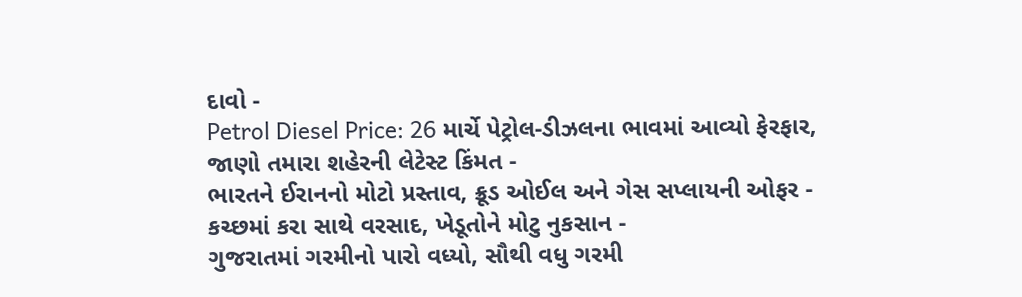દાવો -
Petrol Diesel Price: 26 માર્ચે પેટ્રોલ-ડીઝલના ભાવમાં આવ્યો ફેરફાર, જાણો તમારા શહેરની લેટેસ્ટ કિંમત -
ભારતને ઈરાનનો મોટો પ્રસ્તાવ, ક્રૂડ ઓઈલ અને ગેસ સપ્લાયની ઓફર -
કચ્છમાં કરા સાથે વરસાદ, ખેડૂતોને મોટુ નુકસાન -
ગુજરાતમાં ગરમીનો પારો વધ્યો, સૌથી વધુ ગરમી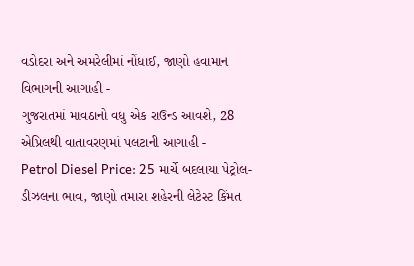વડોદરા અને અમરેલીમાં નોંધાઈ, જાણો હવામાન વિભાગની આગાહી -
ગુજરાતમાં માવઠાનો વધુ એક રાઉન્ડ આવશે, 28 એપ્રિલથી વાતાવરણમાં પલટાની આગાહી -
Petrol Diesel Price: 25 માર્ચે બદલાયા પેટ્રોલ-ડીઝલના ભાવ, જાણો તમારા શહેરની લેટેસ્ટ કિંમત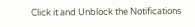Click it and Unblock the Notifications